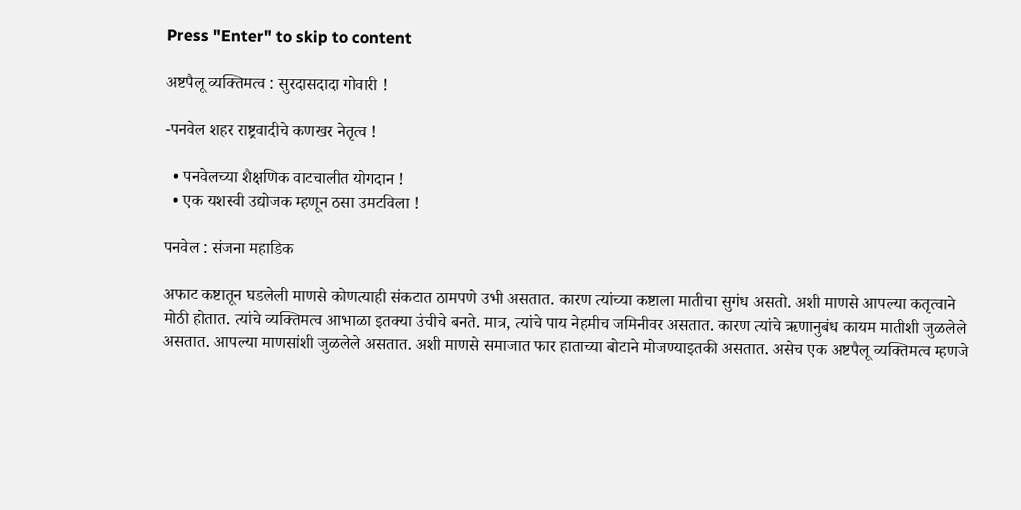Press "Enter" to skip to content

अष्टपैलू व्यक्तिमत्व : सुरदासदादा गोवारी !

-पनवेल शहर राष्ट्रवादीचे कणखर नेतृत्व !

  • पनवेलच्या शैक्षणिक वाटचालीत योगदान !
  • एक यशस्वी उद्योजक म्हणून ठसा उमटविला !

पनवेल : संजना महाडिक

अफाट कष्टातून घडलेली माणसे कोणत्याही संकटात ठामपणे उभी असतात. कारण त्यांच्या कष्टाला मातीचा सुगंध असतो. अशी माणसे आपल्या कतृत्वाने मोठी होतात. त्यांचे व्यक्तिमत्व आभाळा इतक्या उंचीचे बनते. मात्र, त्यांचे पाय नेहमीच जमिनीवर असतात. कारण त्यांचे ऋणानुबंध कायम मातीशी जुळलेले असतात. आपल्या माणसांशी जुळलेले असतात. अशी माणसे समाजात फार हाताच्या बोटाने मोजण्याइतकी असतात. असेच एक अष्टपैलू व्यक्तिमत्व म्हणजे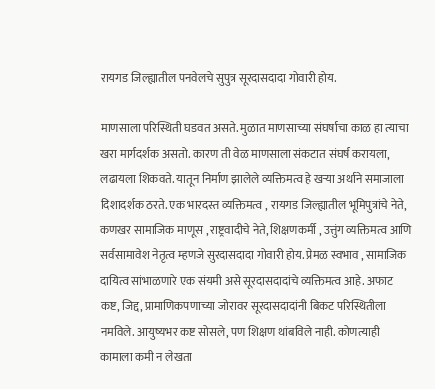रायगड जिल्ह्यातील पनवेलचे सुपुत्र सूरदासदादा गोवारी होय.

माणसाला परिस्थिती घडवत असते. मुळात माणसाच्या संघर्षाचा काळ हा त्याचा खरा मार्गदर्शक असतो. कारण ती वेळ माणसाला संकटात संघर्ष करायला, लढायला शिकवते. यातून निर्माण झालेले व्यक्तिमत्व हे खऱ्या अर्थाने समाजाला दिशादर्शक ठरते. एक भारदस्त व्यक्तिमत्व , रायगड जिल्ह्यातील भूमिपुत्रांचे नेते, कणखर सामाजिक माणूस , राष्ट्रवादीचे नेते, शिक्षणकर्मी , उत्तुंग व्यक्तिमत्व आणि सर्वसामावेश नेतृत्व म्हणजे सुरदासदादा गोवारी होय. प्रेमळ स्वभाव , सामाजिक दायित्व सांभाळणारे एक संयमी असे सूरदासदादांचे व्यक्तिमत्व आहे. अफाट कष्ट, जिद्द, प्रामाणिकपणाच्या जोरावर सूरदासदादांनी बिकट परिस्थितीला नमविले. आयुष्यभर कष्ट सोसले, पण शिक्षण थांबविले नाही. कोणत्याही कामाला कमी न लेखता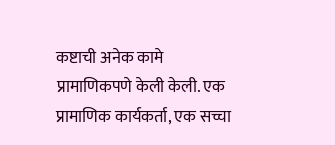कष्टाची अनेक कामे प्रामाणिकपणे केली केली. एक प्रामाणिक कार्यकर्ता, एक सच्चा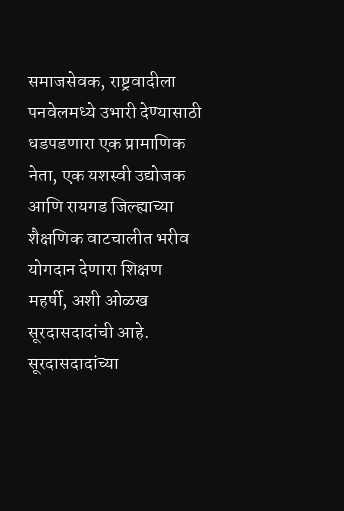समाजसेवक, राष्ट्रवादीला पनवेलमध्ये उभारी देण्यासाठी धडपडणारा एक प्रामाणिक नेता, एक यशस्वी उद्योजक आणि रायगड जिल्ह्याच्या शैक्षणिक वाटचालीत भरीव योगदान देणारा शिक्षण महर्षी, अशी ओळख सूरदासदादांची आहे. सूरदासदादांच्या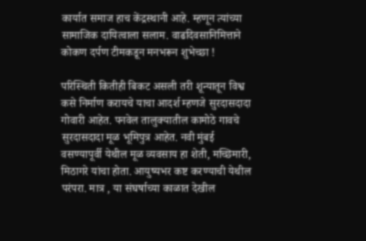कार्यात समाज हाच केंद्रस्थानी आहे. म्हणून त्यांच्या सामाजिक दायित्वाला सलाम. वाढदिवसानिमित्ताने कोकण दर्पण टीमकडून मनभरून शुभेच्छा !

परिस्थिती कितीही बिकट असली तरी शून्यातून विश्व कसे निर्माण करायचे याचा आदर्श म्हणजे सुरदासदादा गोवारी आहेत. पनवेल तालुक्यातील कामोठे गावचे सुरदासदादा मूळ भूमिपुत्र आहेत. नवी मुंबई वसण्यापूर्वी येथील मूळ व्यवसाय हा शेती, मच्छिमारी, मिठागरे यांचा होता. आयुष्यभर कष्ट करण्याची येथील परंपरा. मात्र , या संघर्षाच्या काळात देखील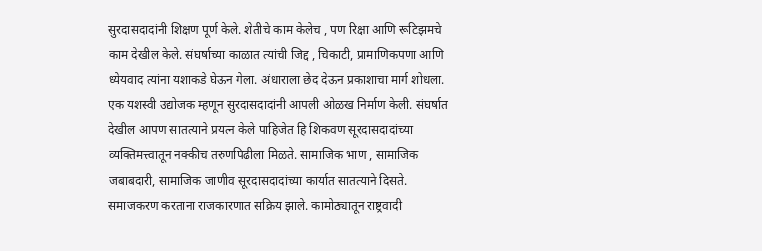सुरदासदादांनी शिक्षण पूर्ण केले. शेतीचे काम केलेच , पण रिक्षा आणि रूटिझमचे काम देखील केले. संघर्षाच्या काळात त्यांची जिद्द , चिकाटी, प्रामाणिकपणा आणि ध्येयवाद त्यांना यशाकडे घेऊन गेला. अंधाराला छेद देऊन प्रकाशाचा मार्ग शोधला. एक यशस्वी उद्योजक म्हणून सुरदासदादांनी आपली ओळख निर्माण केली. संघर्षात देखील आपण सातत्याने प्रयत्न केले पाहिजेत हि शिकवण सूरदासदादांच्या व्यक्तिमत्त्वातून नक्कीच तरुणपिढीला मिळते. सामाजिक भाण , सामाजिक जबाबदारी, सामाजिक जाणीव सूरदासदादांच्या कार्यात सातत्याने दिसते. समाजकरण करताना राजकारणात सक्रिय झाले. कामोठ्यातून राष्ट्रवादी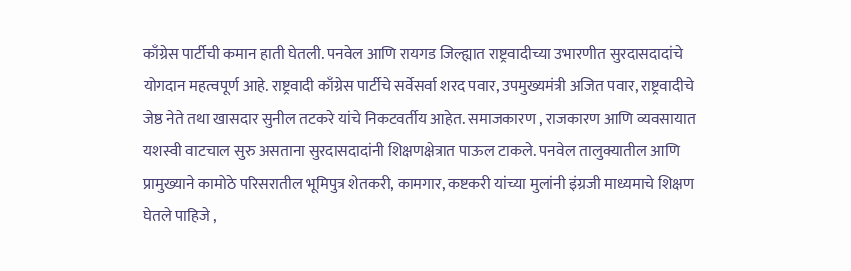काँग्रेस पार्टीची कमान हाती घेतली. पनवेल आणि रायगड जिल्ह्यात राष्ट्रवादीच्या उभारणीत सुरदासदादांचे योगदान महत्वपूर्ण आहे. राष्ट्रवादी काँग्रेस पार्टीचे सर्वेसर्वा शरद पवार, उपमुख्यमंत्री अजित पवार, राष्ट्रवादीचे जेष्ठ नेते तथा खासदार सुनील तटकरे यांचे निकटवर्तीय आहेत. समाजकारण , राजकारण आणि व्यवसायात यशस्वी वाटचाल सुरु असताना सुरदासदादांनी शिक्षणक्षेत्रात पाऊल टाकले. पनवेल तालुक्यातील आणि प्रामुख्याने कामोठे परिसरातील भूमिपुत्र शेतकरी, कामगार, कष्टकरी यांच्या मुलांनी इंग्रजी माध्यमाचे शिक्षण घेतले पाहिजे ,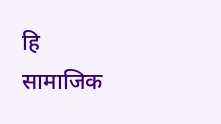हि सामाजिक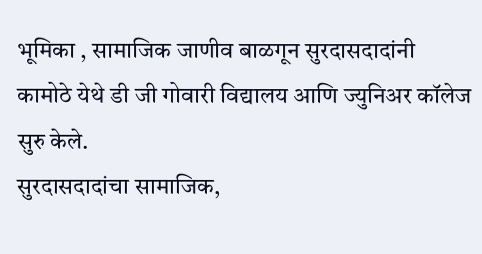भूमिका , सामाजिक जाणीव बाळगून सुरदासदादांनी कामोठे येथे डी जी गोवारी विद्यालय आणि ज्युनिअर कॉलेज सुरु केले.
सुरदासदादांचा सामाजिक,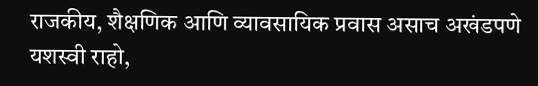राजकीय, शैक्षणिक आणि व्यावसायिक प्रवास असाच अखंडपणे यशस्वी राहो,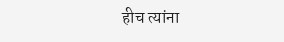हीच त्यांना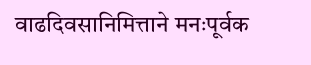वाढदिवसानिमित्ताने मनःपूर्वक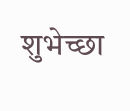शुभेच्छा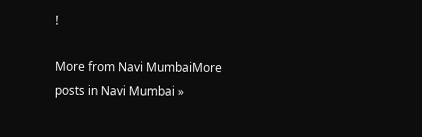!

More from Navi MumbaiMore posts in Navi Mumbai »